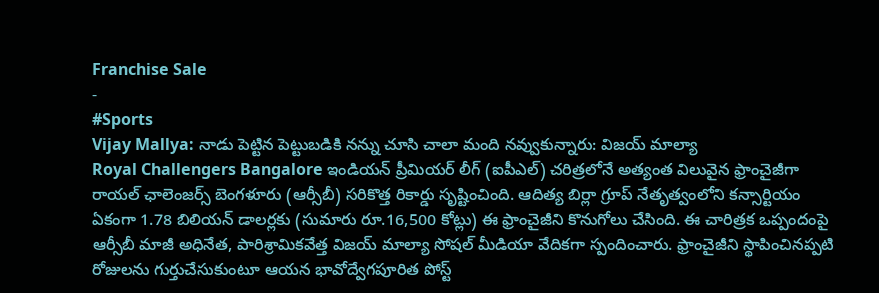Franchise Sale
-
#Sports
Vijay Mallya: నాడు పెట్టిన పెట్టుబడికి నన్ను చూసి చాలా మంది నవ్వుకున్నారు: విజయ్ మాల్యా
Royal Challengers Bangalore ఇండియన్ ప్రీమియర్ లీగ్ (ఐపీఎల్) చరిత్రలోనే అత్యంత విలువైన ఫ్రాంచైజీగా రాయల్ ఛాలెంజర్స్ బెంగళూరు (ఆర్సీబీ) సరికొత్త రికార్డు సృష్టించింది. ఆదిత్య బిర్లా గ్రూప్ నేతృత్వంలోని కన్సార్టియం ఏకంగా 1.78 బిలియన్ డాలర్లకు (సుమారు రూ.16,500 కోట్లు) ఈ ఫ్రాంచైజీని కొనుగోలు చేసింది. ఈ చారిత్రక ఒప్పందంపై ఆర్సీబీ మాజీ అధినేత, పారిశ్రామికవేత్త విజయ్ మాల్యా సోషల్ మీడియా వేదికగా స్పందించారు. ఫ్రాంచైజీని స్థాపించినప్పటి రోజులను గుర్తుచేసుకుంటూ ఆయన భావోద్వేగపూరిత పోస్ట్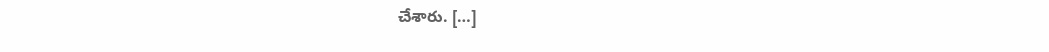చేశారు. […]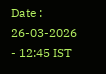Date : 26-03-2026 - 12:45 IST